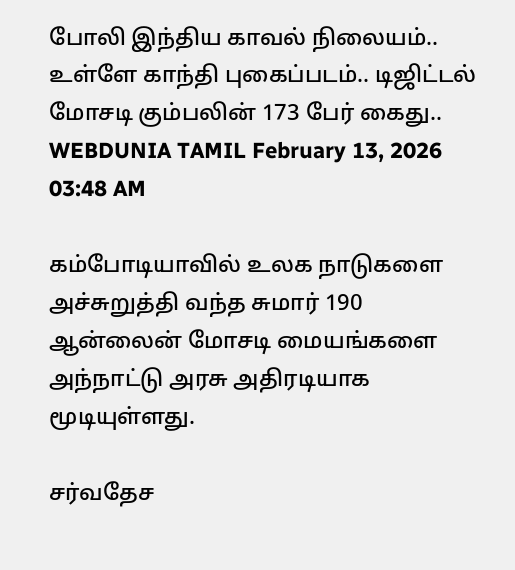போலி இந்திய காவல் நிலையம்.. உள்ளே காந்தி புகைப்படம்.. டிஜிட்டல் மோசடி கும்பலின் 173 பேர் கைது..
WEBDUNIA TAMIL February 13, 2026 03:48 AM

கம்போடியாவில் உலக நாடுகளை அச்சுறுத்தி வந்த சுமார் 190 ஆன்லைன் மோசடி மையங்களை அந்நாட்டு அரசு அதிரடியாக மூடியுள்ளது.

சர்வதேச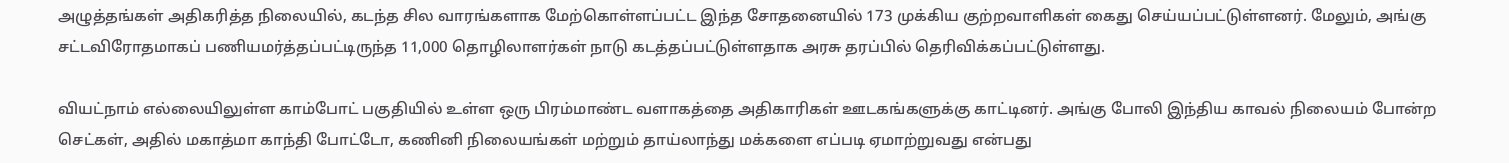அழுத்தங்கள் அதிகரித்த நிலையில், கடந்த சில வாரங்களாக மேற்கொள்ளப்பட்ட இந்த சோதனையில் 173 முக்கிய குற்றவாளிகள் கைது செய்யப்பட்டுள்ளனர். மேலும், அங்கு சட்டவிரோதமாகப் பணியமர்த்தப்பட்டிருந்த 11,000 தொழிலாளர்கள் நாடு கடத்தப்பட்டுள்ளதாக அரசு தரப்பில் தெரிவிக்கப்பட்டுள்ளது.

வியட்நாம் எல்லையிலுள்ள காம்போட் பகுதியில் உள்ள ஒரு பிரம்மாண்ட வளாகத்தை அதிகாரிகள் ஊடகங்களுக்கு காட்டினர். அங்கு போலி இந்திய காவல் நிலையம் போன்ற செட்கள், அதில் மகாத்மா காந்தி போட்டோ, கணினி நிலையங்கள் மற்றும் தாய்லாந்து மக்களை எப்படி ஏமாற்றுவது என்பது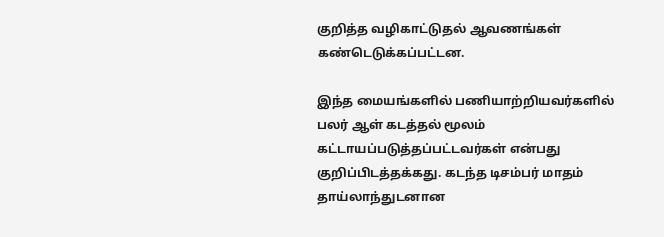குறித்த வழிகாட்டுதல் ஆவணங்கள் கண்டெடுக்கப்பட்டன.

இந்த மையங்களில் பணியாற்றியவர்களில் பலர் ஆள் கடத்தல் மூலம் கட்டாயப்படுத்தப்பட்டவர்கள் என்பது குறிப்பிடத்தக்கது. கடந்த டிசம்பர் மாதம் தாய்லாந்துடனான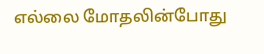எல்லை மோதலின்போது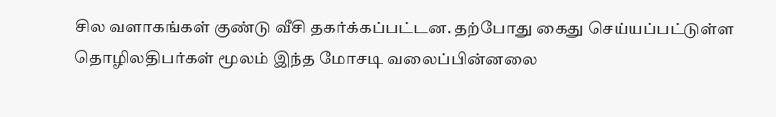சில வளாகங்கள் குண்டு வீசி தகர்க்கப்பட்டன. தற்போது கைது செய்யப்பட்டுள்ள தொழிலதிபர்கள் மூலம் இந்த மோசடி வலைப்பின்னலை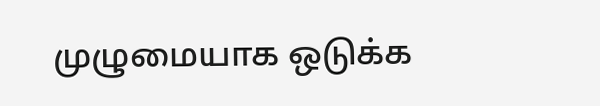முழுமையாக ஒடுக்க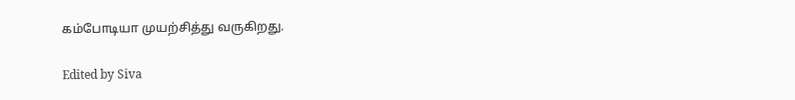கம்போடியா முயற்சித்து வருகிறது.

Edited by Siva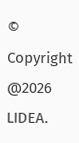© Copyright @2026 LIDEA.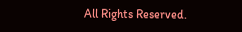All Rights Reserved.